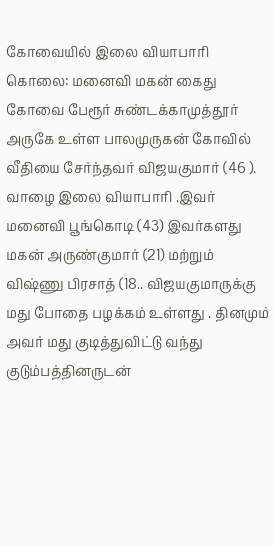கோவையில் இலை வியாபாரி கொலை: மனைவி மகன் கைது
கோவை பேரூர் சுண்டக்காமுத்தூர் அருகே உள்ள பாலமுருகன் கோவில் வீதியை சேர்ந்தவர் விஜயகுமார் (46 ). வாழை இலை வியாபாரி .இவர் மனைவி பூங்கொடி (43) இவர்களது மகன் அருண்குமார் (21) மற்றும் விஷ்ணு பிரசாத் (18.. விஜயகுமாருக்கு மது போதை பழக்கம் உள்ளது . தினமும் அவர் மது குடித்துவிட்டு வந்து குடும்பத்தினருடன்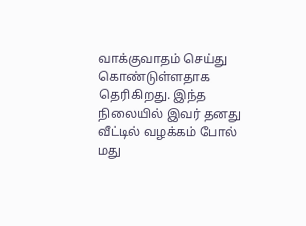வாக்குவாதம் செய்து கொண்டுள்ளதாக தெரிகிறது. இந்த நிலையில் இவர் தனது வீட்டில் வழக்கம் போல் மது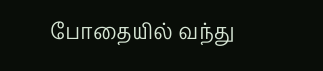போதையில் வந்து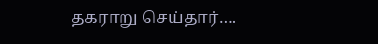தகராறு செய்தார்….